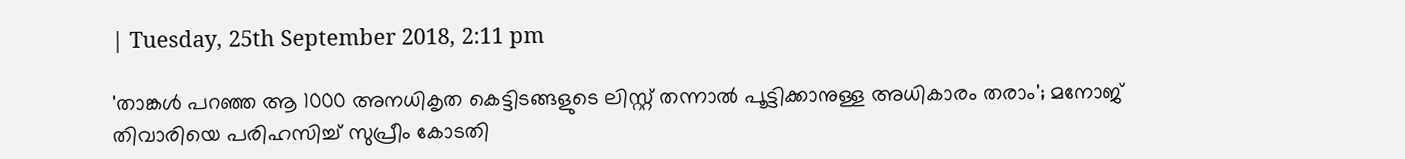| Tuesday, 25th September 2018, 2:11 pm

'താങ്കള്‍ പറഞ്ഞ ആ 1000 അനധികൃത കെട്ടിടങ്ങളുടെ ലിസ്റ്റ് തന്നാല്‍ പൂട്ടിക്കാനുള്ള അധികാരം തരാം'; മനോജ് തിവാരിയെ പരിഹസിച്ച് സുപ്രീം കോടതി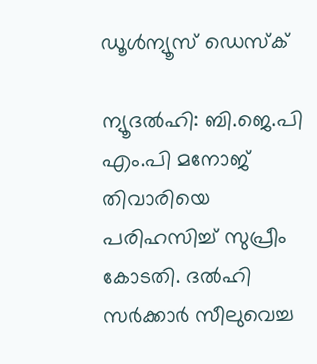ഡൂള്‍ന്യൂസ് ഡെസ്‌ക്

ന്യൂദല്‍ഹി: ബി.ജെ.പി എം.പി മനോജ് തിവാരിയെ പരിഹസിച്ച് സുപ്രീം കോടതി. ദല്‍ഹി സര്‍ക്കാര്‍ സീലുവെച്ച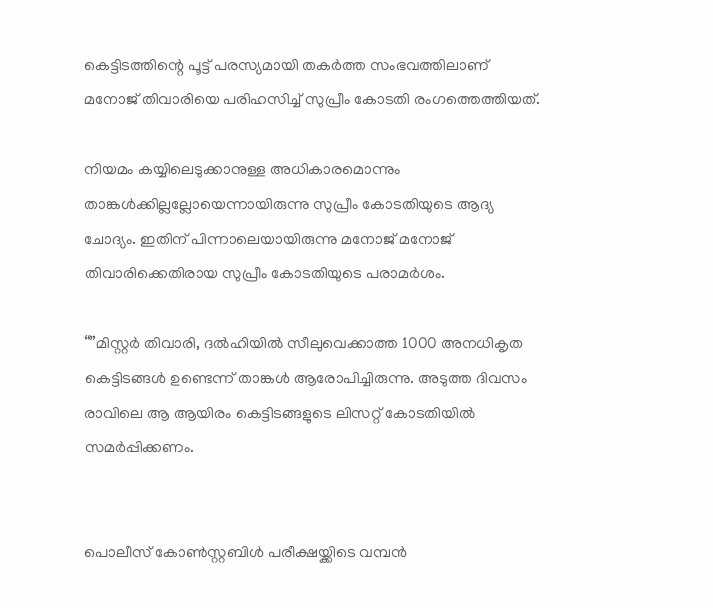കെട്ടിടത്തിന്റെ പൂട്ട് പരസ്യമായി തകര്‍ത്ത സംഭവത്തിലാണ് മനോജ് തിവാരിയെ പരിഹസിച്ച് സുപ്രീം കോടതി രംഗത്തെത്തിയത്.

നിയമം കയ്യിലെടുക്കാനുള്ള അധികാരമൊന്നും താങ്കള്‍ക്കില്ലല്ലോയെന്നായിരുന്നു സുപ്രീം കോടതിയുടെ ആദ്യ ചോദ്യം. ഇതിന് പിന്നാലെയായിരുന്നു മനോജ് മനോജ് തിവാരിക്കെതിരായ സുപ്രീം കോടതിയുടെ പരാമര്‍ശം.

“”മിസ്റ്റര്‍ തിവാരി, ദല്‍ഹിയില്‍ സീലുവെക്കാത്ത 1000 അനധികൃത കെട്ടിടങ്ങള്‍ ഉണ്ടെന്ന് താങ്കള്‍ ആരോപിച്ചിരുന്നു. അടുത്ത ദിവസം രാവിലെ ആ ആയിരം കെട്ടിടങ്ങളുടെ ലിസറ്റ് കോടതിയില്‍ സമര്‍പ്പിക്കണം.


പൊലീസ് കോണ്‍സ്റ്റബിള്‍ പരീക്ഷയ്ക്കിടെ വമ്പന്‍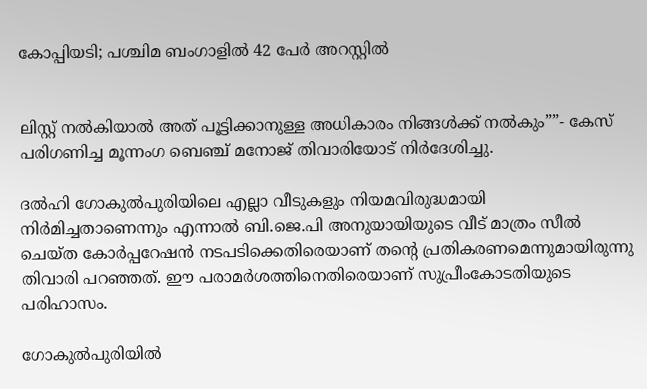കോപ്പിയടി; പശ്ചിമ ബംഗാളില്‍ 42 പേര്‍ അറസ്റ്റില്‍


ലിസ്റ്റ് നല്‍കിയാല്‍ അത് പൂട്ടിക്കാനുള്ള അധികാരം നിങ്ങള്‍ക്ക് നല്‍കും””- കേസ് പരിഗണിച്ച മൂന്നംഗ ബെഞ്ച് മനോജ് തിവാരിയോട് നിര്‍ദേശിച്ചു.

ദല്‍ഹി ഗോകുല്‍പുരിയിലെ എല്ലാ വീടുകളും നിയമവിരുദ്ധമായി നിര്‍മിച്ചതാണെന്നും എന്നാല്‍ ബി.ജെ.പി അനുയായിയുടെ വീട് മാത്രം സീല്‍ ചെയ്ത കോര്‍പ്പറേഷന്‍ നടപടിക്കെതിരെയാണ് തന്റെ പ്രതികരണമെന്നുമായിരുന്നു തിവാരി പറഞ്ഞത്. ഈ പരാമര്‍ശത്തിനെതിരെയാണ് സുപ്രീംകോടതിയുടെ പരിഹാസം.

ഗോകുല്‍പുരിയില്‍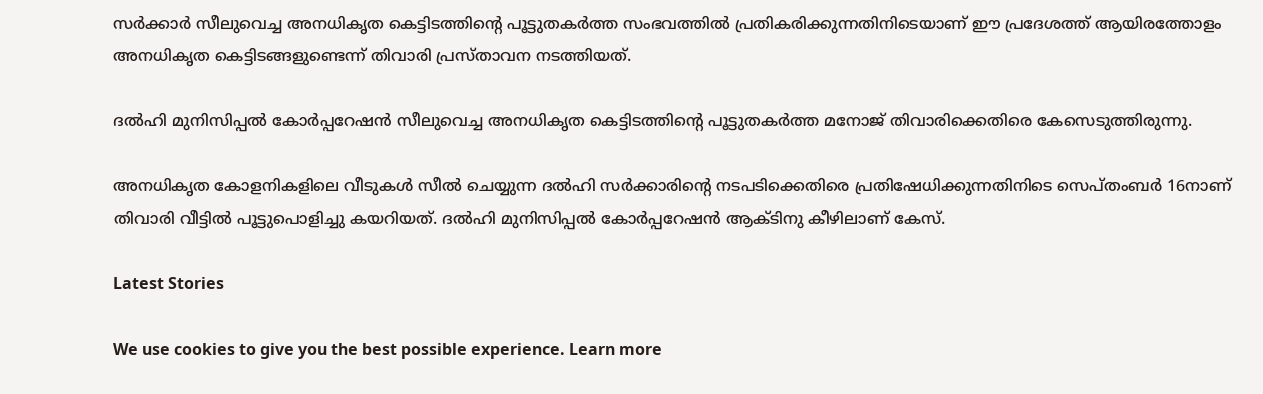സര്‍ക്കാര്‍ സീലുവെച്ച അനധികൃത കെട്ടിടത്തിന്റെ പൂട്ടുതകര്‍ത്ത സംഭവത്തില്‍ പ്രതികരിക്കുന്നതിനിടെയാണ് ഈ പ്രദേശത്ത് ആയിരത്തോളം അനധികൃത കെട്ടിടങ്ങളുണ്ടെന്ന് തിവാരി പ്രസ്താവന നടത്തിയത്.

ദല്‍ഹി മുനിസിപ്പല്‍ കോര്‍പ്പറേഷന്‍ സീലുവെച്ച അനധികൃത കെട്ടിടത്തിന്റെ പൂട്ടുതകര്‍ത്ത മനോജ് തിവാരിക്കെതിരെ കേസെടുത്തിരുന്നു.

അനധികൃത കോളനികളിലെ വീടുകള്‍ സീല്‍ ചെയ്യുന്ന ദല്‍ഹി സര്‍ക്കാരിന്റെ നടപടിക്കെതിരെ പ്രതിഷേധിക്കുന്നതിനിടെ സെപ്തംബര്‍ 16നാണ് തിവാരി വീട്ടില്‍ പൂട്ടുപൊളിച്ചു കയറിയത്. ദല്‍ഹി മുനിസിപ്പല്‍ കോര്‍പ്പറേഷന്‍ ആക്ടിനു കീഴിലാണ് കേസ്.

Latest Stories

We use cookies to give you the best possible experience. Learn more